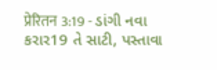प्रेरितन 3:19 - ડાંગી નવા કરાર19 તે સાટી, પસ્તાવા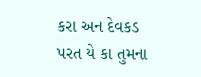કરા અન દેવકડ પરત યે કા તુમના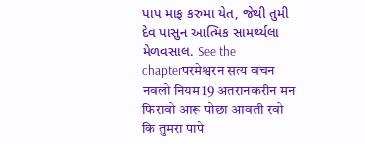પાપ માફ કરુમા યેત, જેથી તુમી દેવ પાસુન આત્મિક સામર્થ્યલા મેળવસાલ. See the chapterपरमेश्वरन सत्य वचन नवलो नियम19 अतरानकरीन मन फिरावो आरू पोछा आवती रवो कि तुमरा पापे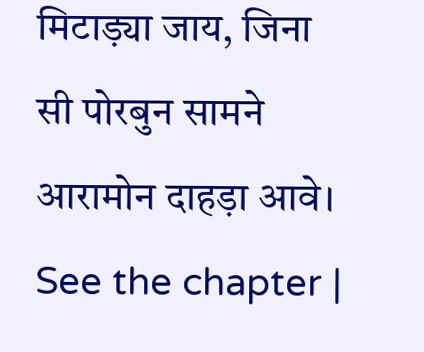मिटाड़्या जाय, जिना सी पोरबुन सामने आरामोन दाहड़ा आवे। See the chapter |